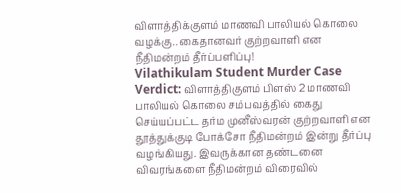விளாத்திக்குளம் மாணவி பாலியல் கொலை வழக்கு.. கைதானவர் குற்றவாளி என நீதிமன்றம் தீர்ப்பளிப்பு!
Vilathikulam Student Murder Case Verdict: விளாத்திகுளம் பிளஸ் 2 மாணவி பாலியல் கொலை சம்பவத்தில் கைது செய்யப்பட்ட தர்ம முனீஸ்வரன் குற்றவாளி என தூத்துக்குடி போக்சோ நீதிமன்றம் இன்று தீர்ப்பு வழங்கியது. இவருக்கான தண்டனை விவரங்களை நீதிமன்றம் விரைவில்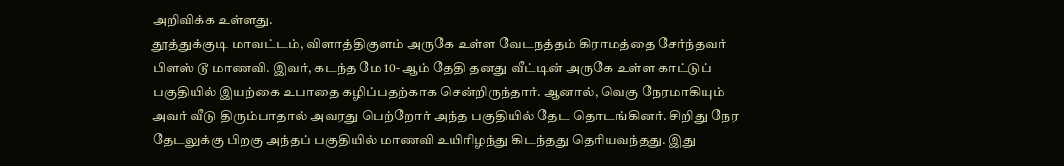அறிவிக்க உள்ளது.
தூத்துக்குடி மாவட்டம், விளாத்திகுளம் அருகே உள்ள வேடநத்தம் கிராமத்தை சேர்ந்தவர் பிளஸ் டூ மாணவி. இவர், கடந்த மே 10- ஆம் தேதி தனது வீட்டின் அருகே உள்ள காட்டுப் பகுதியில் இயற்கை உபாதை கழிப்பதற்காக சென்றிருந்தார். ஆனால், வெகு நேரமாகியும் அவர் வீடு திரும்பாதால் அவரது பெற்றோர் அந்த பகுதியில் தேட தொடங்கினர். சிறிது நேர தேடலுக்கு பிறகு அந்தப் பகுதியில் மாணவி உயிரிழந்து கிடந்தது தெரியவந்தது. இது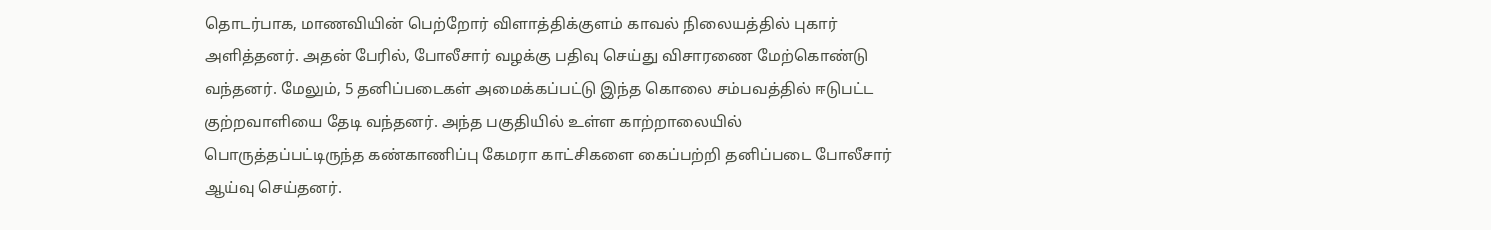தொடர்பாக, மாணவியின் பெற்றோர் விளாத்திக்குளம் காவல் நிலையத்தில் புகார் அளித்தனர். அதன் பேரில், போலீசார் வழக்கு பதிவு செய்து விசாரணை மேற்கொண்டு வந்தனர். மேலும், 5 தனிப்படைகள் அமைக்கப்பட்டு இந்த கொலை சம்பவத்தில் ஈடுபட்ட குற்றவாளியை தேடி வந்தனர். அந்த பகுதியில் உள்ள காற்றாலையில் பொருத்தப்பட்டிருந்த கண்காணிப்பு கேமரா காட்சிகளை கைப்பற்றி தனிப்படை போலீசார் ஆய்வு செய்தனர்.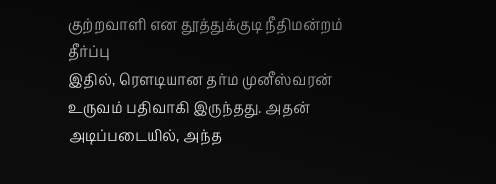குற்றவாளி என தூத்துக்குடி நீதிமன்றம் தீர்ப்பு
இதில், ரௌடியான தர்ம முனீஸ்வரன் உருவம் பதிவாகி இருந்தது. அதன் அடிப்படையில், அந்த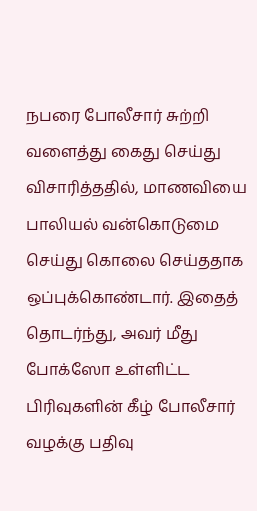நபரை போலீசார் சுற்றி வளைத்து கைது செய்து விசாரித்ததில், மாணவியை பாலியல் வன்கொடுமை செய்து கொலை செய்ததாக ஒப்புக்கொண்டார். இதைத் தொடர்ந்து, அவர் மீது போக்ஸோ உள்ளிட்ட பிரிவுகளின் கீழ் போலீசார் வழக்கு பதிவு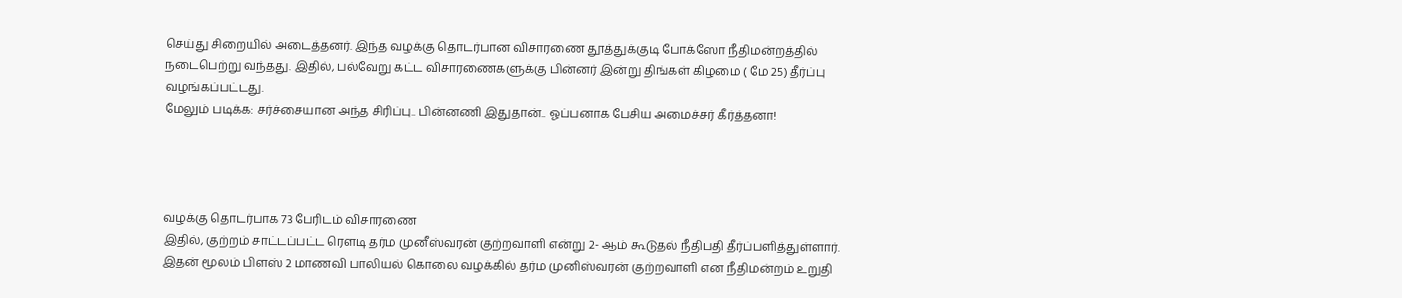செய்து சிறையில் அடைத்தனர். இந்த வழக்கு தொடர்பான விசாரணை தூத்துக்குடி போக்ஸோ நீதிமன்றத்தில் நடைபெற்று வந்தது. இதில், பல்வேறு கட்ட விசாரணைகளுக்கு பின்னர் இன்று திங்கள் கிழமை ( மே 25) தீர்ப்பு வழங்கப்பட்டது.
மேலும் படிக்க: சர்ச்சையான அந்த சிரிப்பு.. பின்னணி இதுதான்.. ஓப்பனாக பேசிய அமைச்சர் கீர்த்தனா!




வழக்கு தொடர்பாக 73 பேரிடம் விசாரணை
இதில், குற்றம் சாட்டப்பட்ட ரெளடி தர்ம முனீஸ்வரன் குற்றவாளி என்று 2- ஆம் கூடுதல் நீதிபதி தீர்ப்பளித்துள்ளார். இதன் மூலம் பிளஸ் 2 மாணவி பாலியல் கொலை வழக்கில் தர்ம முனிஸ்வரன் குற்றவாளி என நீதிமன்றம் உறுதி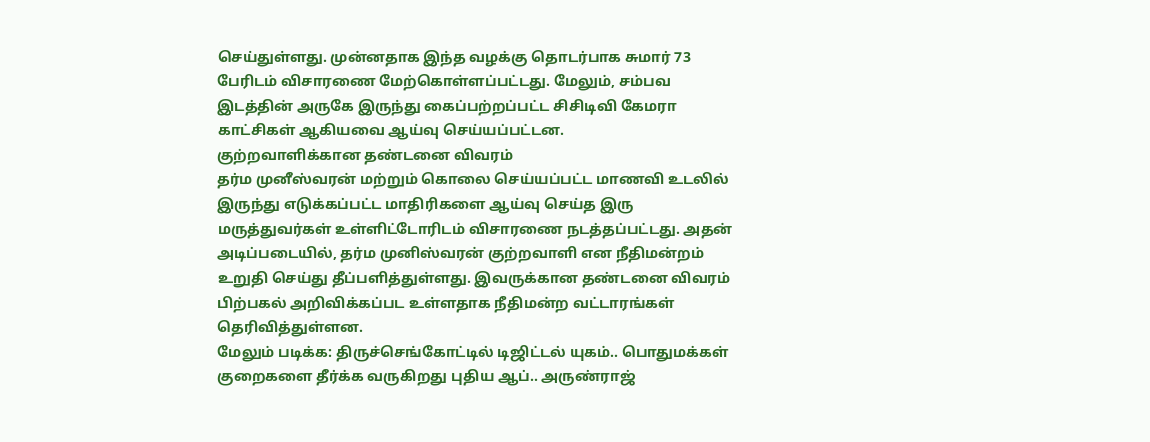செய்துள்ளது. முன்னதாக இந்த வழக்கு தொடர்பாக சுமார் 73 பேரிடம் விசாரணை மேற்கொள்ளப்பட்டது. மேலும், சம்பவ இடத்தின் அருகே இருந்து கைப்பற்றப்பட்ட சிசிடிவி கேமரா காட்சிகள் ஆகியவை ஆய்வு செய்யப்பட்டன.
குற்றவாளிக்கான தண்டனை விவரம்
தர்ம முனீஸ்வரன் மற்றும் கொலை செய்யப்பட்ட மாணவி உடலில் இருந்து எடுக்கப்பட்ட மாதிரிகளை ஆய்வு செய்த இரு மருத்துவர்கள் உள்ளிட்டோரிடம் விசாரணை நடத்தப்பட்டது. அதன் அடிப்படையில், தர்ம முனிஸ்வரன் குற்றவாளி என நீதிமன்றம் உறுதி செய்து தீப்பளித்துள்ளது. இவருக்கான தண்டனை விவரம் பிற்பகல் அறிவிக்கப்பட உள்ளதாக நீதிமன்ற வட்டாரங்கள் தெரிவித்துள்ளன.
மேலும் படிக்க: திருச்செங்கோட்டில் டிஜிட்டல் யுகம்.. பொதுமக்கள் குறைகளை தீர்க்க வருகிறது புதிய ஆப்.. அருண்ராஜ்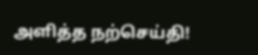அளித்த நற்செய்தி!